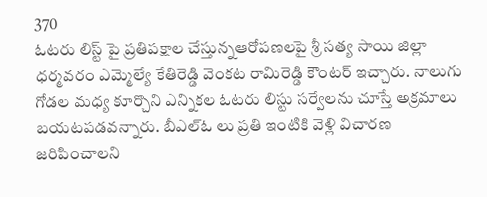370
ఓటరు లిస్ట్ పై ప్రతిపక్షాల చేస్తున్నఆరోపణలపై శ్రీ సత్య సాయి జిల్లా ధర్మవరం ఎమ్మెల్యే కేతిరెడ్డి వెంకట రామిరెడ్డి కౌంటర్ ఇచ్చారు. నాలుగు గోడల మధ్య కూర్చొని ఎన్నికల ఓటరు లిస్టు సర్వేలను చూస్తే అక్రమాలు బయటపడవన్నారు. బీఎల్ఓ లు ప్రతి ఇంటికి వెళ్లి విచారణ జరిపించాలని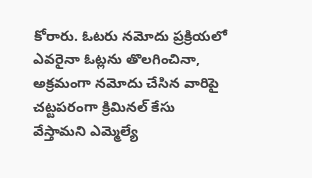కోరారు. ఓటరు నమోదు ప్రక్రియలో ఎవరైనా ఓట్లను తొలగించినా, అక్రమంగా నమోదు చేసిన వారిపై చట్టపరంగా క్రిమినల్ కేసు వేస్తామని ఎమ్మెల్యే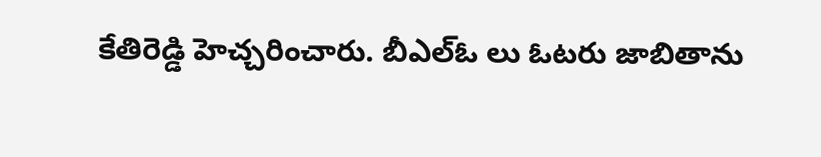కేతిరెడ్డి హెచ్చరించారు. బీఎల్ఓ లు ఓటరు జాబితాను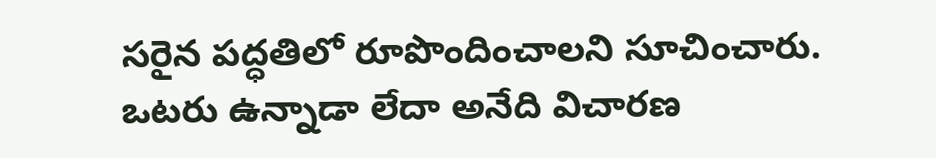సరైన పద్ధతిలో రూపొందించాలని సూచించారు. ఒటరు ఉన్నాడా లేదా అనేది విచారణ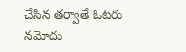చేసిన తర్వాతే ఓటరు నమోదు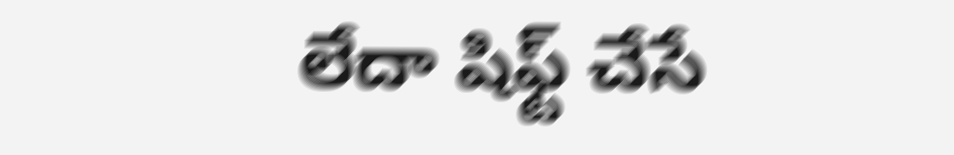లేదా షిఫ్ట్ చేసే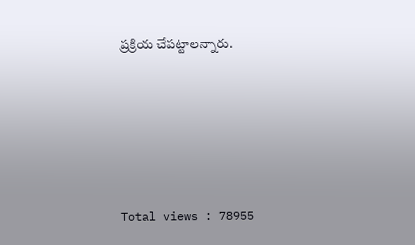ప్రక్రియ చేపట్టాలన్నారు.





Total views : 78955